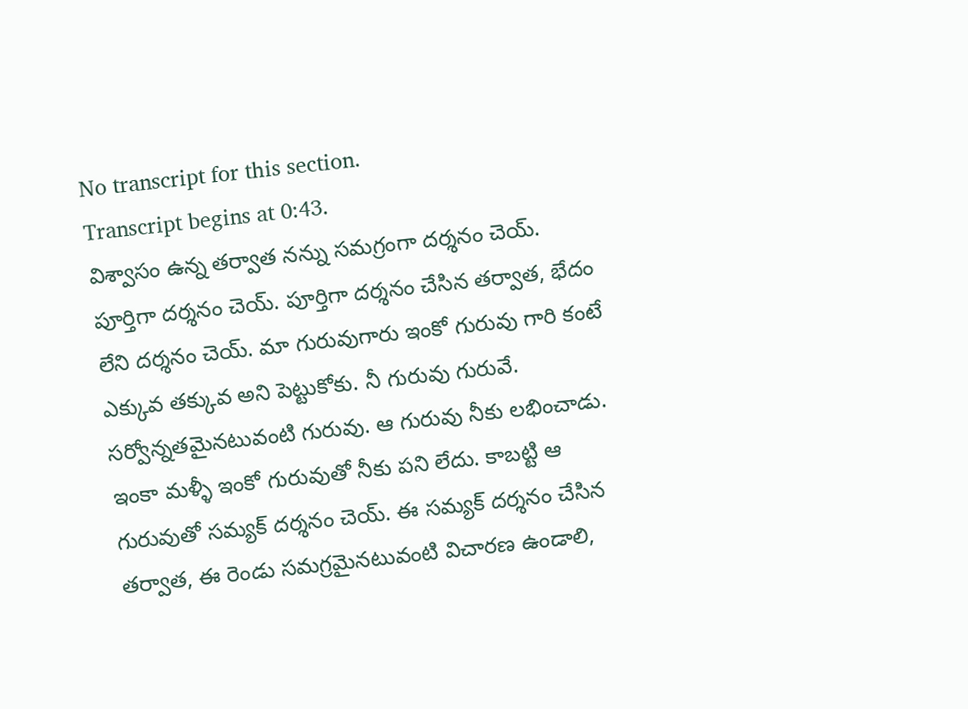No transcript for this section.
Transcript begins at 0:43.
విశ్వాసం ఉన్న తర్వాత నన్ను సమగ్రంగా దర్శనం చెయ్. పూర్తిగా దర్శనం చెయ్. పూర్తిగా దర్శనం చేసిన తర్వాత, భేదం లేని దర్శనం చెయ్. మా గురువుగారు ఇంకో గురువు గారి కంటే ఎక్కువ తక్కువ అని పెట్టుకోకు. నీ గురువు గురువే. సర్వోన్నతమైనటువంటి గురువు. ఆ గురువు నీకు లభించాడు. ఇంకా మళ్ళీ ఇంకో గురువుతో నీకు పని లేదు. కాబట్టి ఆ గురువుతో సమ్యక్ దర్శనం చెయ్. ఈ సమ్యక్ దర్శనం చేసిన తర్వాత, ఈ రెండు సమగ్రమైనటువంటి విచారణ ఉండాలి,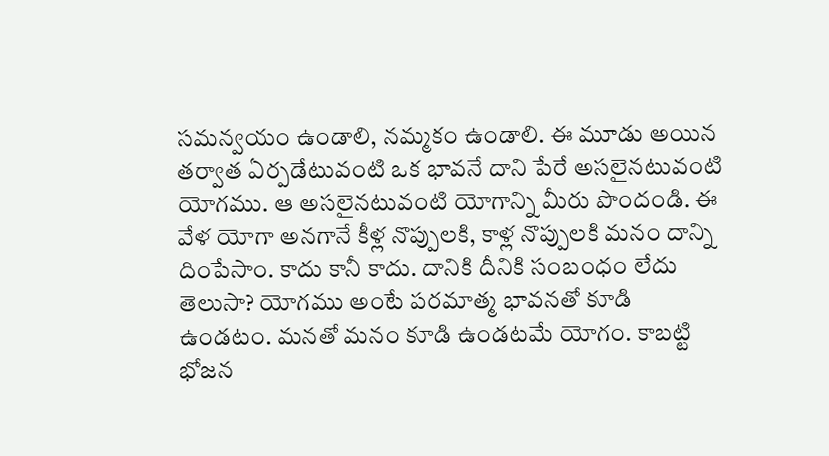సమన్వయం ఉండాలి, నమ్మకం ఉండాలి. ఈ మూడు అయిన తర్వాత ఏర్పడేటువంటి ఒక భావనే దాని పేరే అసలైనటువంటి యోగము. ఆ అసలైనటువంటి యోగాన్ని మీరు పొందండి. ఈ వేళ యోగా అనగానే కీళ్ల నొప్పులకి, కాళ్ల నొప్పులకి మనం దాన్ని దింపేసాం. కాదు కానీ కాదు. దానికి దీనికి సంబంధం లేదు తెలుసా? యోగము అంటే పరమాత్మ భావనతో కూడి ఉండటం. మనతో మనం కూడి ఉండటమే యోగం. కాబట్టి భోజన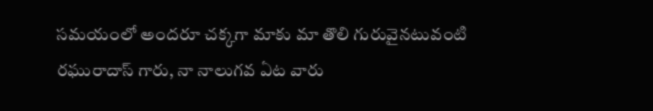సమయంలో అందరూ చక్కగా మాకు మా తొలి గురువైనటువంటి రఘురాదాస్ గారు, నా నాలుగవ ఏట వారు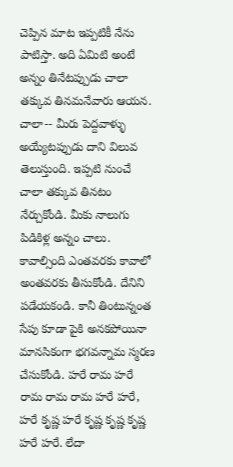చెప్పిన మాట ఇప్పటికీ నేను పాటిస్తా. అది ఏమిటి అంటే అన్నం తినేటప్పుడు చాలా తక్కువ తినమనేవారు ఆయన. చాలా-- మీరు పెద్దవాళ్ళు అయ్యేటప్పుడు దాని విలువ తెలుస్తుంది. ఇప్పటి నుంచే చాలా తక్కువ తినటం నేర్చుకోండి. మీకు నాలుగు పిడికిళ్ల అన్నం చాలు. కావాల్సింది ఎంతవరకు కావాలో అంతవరకు తీసుకోండి. దేనిని పడేయకండి. కానీ తింటున్నంత సేపు కూడా పైకి అనకపోయినా మానసికంగా భగవన్నామ స్మరణ చేసుకోండి. హరే రామ హరే రామ రామ రామ హరే హరే, హరే కృష్ణ హరే కృష్ణ కృష్ణ కృష్ణ హరే హరే. లేదా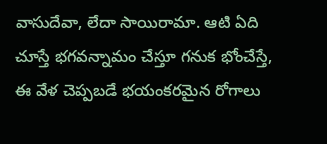వాసుదేవా, లేదా సాయిరామా. ఆటి ఏది చూస్తే భగవన్నామం చేస్తూ గనుక భోంచేస్తే, ఈ వేళ చెప్పబడే భయంకరమైన రోగాలు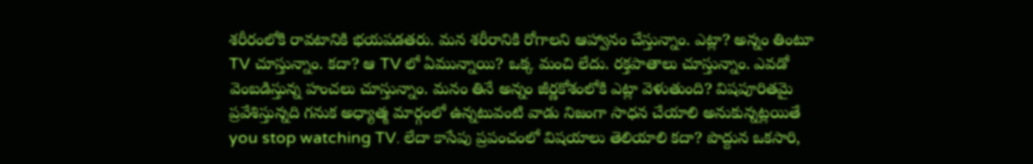శరీరంలోకి రావటానికి భయపడతరు. మన శరీరానికి రోగాలని ఆహ్వానం చేస్తున్నాం. ఎట్లా? అన్నం తింటూ TV చూస్తున్నాం. కదా? ఆ TV లో ఏమున్నాయి? ఒక్క మంచి లేదు. రక్తపాతాలు చూస్తున్నాం. ఎవడో వెంబడిస్తున్న హంచలు చూస్తున్నాం. మనం తినే అన్నం జీర్ణకోశంలోకి ఎట్లా వెళుతుంది? విషపూరితమై ప్రవేశిస్తున్నది గనుక అధ్యాత్మ మార్గంలో ఉన్నటువంటి వాడు నిజంగా సాధన చేయాలి అనుకున్నట్లయితే you stop watching TV. లేదా కాసేపు ప్రపంచంలో విషయాలు తెలియాలి కదా? పొద్దున ఒకసారి,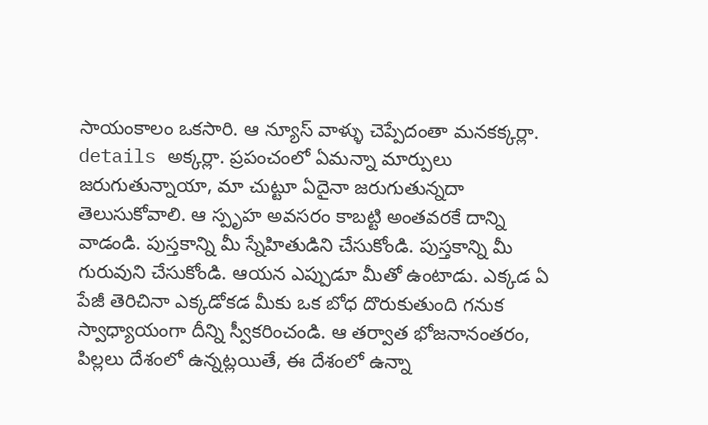సాయంకాలం ఒకసారి. ఆ న్యూస్ వాళ్ళు చెప్పేదంతా మనకక్కర్లా. details అక్కర్లా. ప్రపంచంలో ఏమన్నా మార్పులు జరుగుతున్నాయా, మా చుట్టూ ఏదైనా జరుగుతున్నదా తెలుసుకోవాలి. ఆ స్పృహ అవసరం కాబట్టి అంతవరకే దాన్ని వాడండి. పుస్తకాన్ని మీ స్నేహితుడిని చేసుకోండి. పుస్తకాన్ని మీ గురువుని చేసుకోండి. ఆయన ఎప్పుడూ మీతో ఉంటాడు. ఎక్కడ ఏ పేజీ తెరిచినా ఎక్కడోకడ మీకు ఒక బోధ దొరుకుతుంది గనుక స్వాధ్యాయంగా దీన్ని స్వీకరించండి. ఆ తర్వాత భోజనానంతరం, పిల్లలు దేశంలో ఉన్నట్లయితే, ఈ దేశంలో ఉన్నా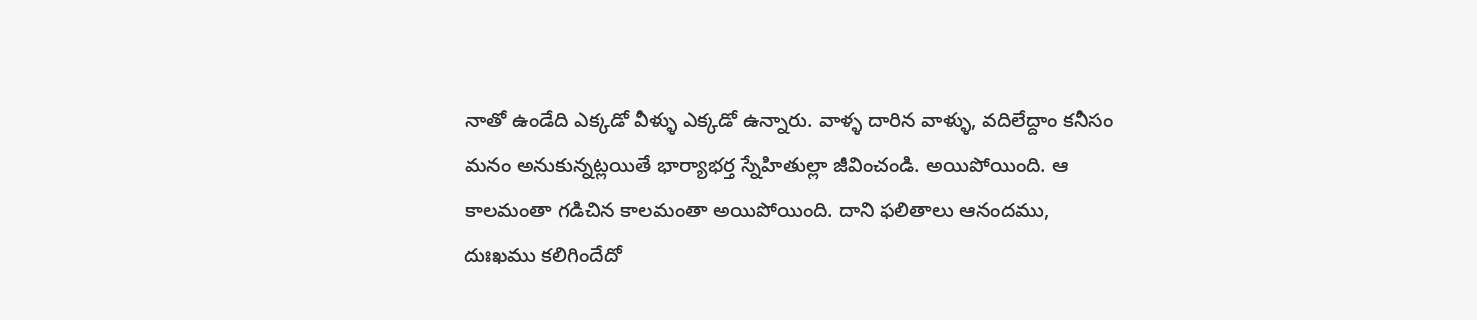నాతో ఉండేది ఎక్కడో వీళ్ళు ఎక్కడో ఉన్నారు. వాళ్ళ దారిన వాళ్ళు, వదిలేద్దాం కనీసం మనం అనుకున్నట్లయితే భార్యాభర్త స్నేహితుల్లా జీవించండి. అయిపోయింది. ఆ కాలమంతా గడిచిన కాలమంతా అయిపోయింది. దాని ఫలితాలు ఆనందము, దుఃఖము కలిగిందేదో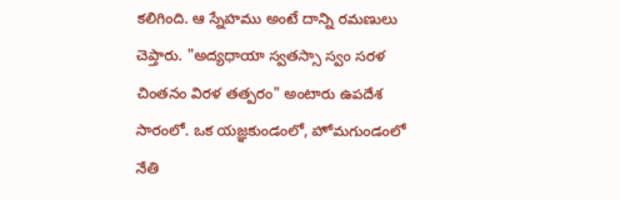కలిగింది. ఆ స్నేహము అంటే దాన్ని రమణులు చెప్తారు. "అద్యధాయా స్వతస్సా స్వం సరళ చింతనం విరళ తత్పరం" అంటారు ఉపదేశ సారంలో. ఒక యజ్ఞకుండంలో, హోమగుండంలో నేతి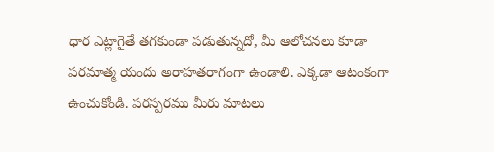ధార ఎట్లాగైతే తగకుండా పడుతున్నదో, మీ ఆలోచనలు కూడా పరమాత్మ యందు అరాహతరాగంగా ఉండాలి. ఎక్కడా ఆటంకంగా ఉంచుకోండి. పరస్పరము మీరు మాటలు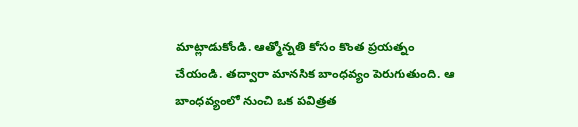మాట్లాడుకోండి. ఆత్మోన్నతి కోసం కొంత ప్రయత్నం చేయండి. తద్వారా మానసిక బాంధవ్యం పెరుగుతుంది. ఆ బాంధవ్యంలో నుంచి ఒక పవిత్రత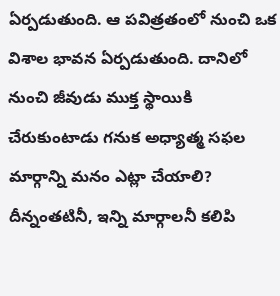ఏర్పడుతుంది. ఆ పవిత్రతంలో నుంచి ఒక విశాల భావన ఏర్పడుతుంది. దానిలో నుంచి జీవుడు ముక్త స్థాయికి చేరుకుంటాడు గనుక అధ్యాత్మ సఫల మార్గాన్ని మనం ఎట్లా చేయాలి? దీన్నంతటినీ, ఇన్ని మార్గాలనీ కలిపి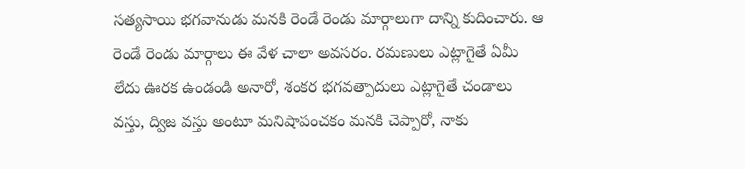సత్యసాయి భగవానుడు మనకి రెండే రెండు మార్గాలుగా దాన్ని కుదించారు. ఆ రెండే రెండు మార్గాలు ఈ వేళ చాలా అవసరం. రమణులు ఎట్లాగైతే ఏమీ లేదు ఊరక ఉండండి అనారో, శంకర భగవత్పాదులు ఎట్లాగైతే చండాలు వస్తు, ద్విజ వస్తు అంటూ మనిషాపంచకం మనకి చెప్పారో, నాకు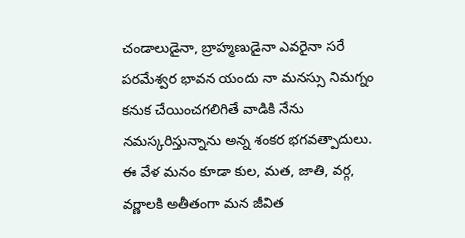చండాలుడైనా, బ్రాహ్మణుడైనా ఎవరైనా సరే పరమేశ్వర భావన యందు నా మనస్సు నిమగ్నం కనుక చేయించగలిగితే వాడికి నేను నమస్కరిస్తున్నాను అన్న శంకర భగవత్పాదులు. ఈ వేళ మనం కూడా కుల, మత, జాతి, వర్గ, వర్ణాలకి అతీతంగా మన జీవిత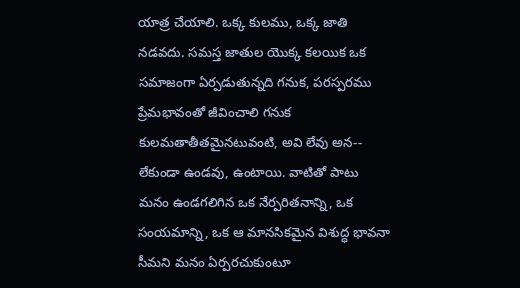యాత్ర చేయాలి. ఒక్క కులము, ఒక్క జాతి నడవదు. సమస్త జాతుల యొక్క కలయిక ఒక సమాజంగా ఏర్పడుతున్నది గనుక, పరస్పరము ప్రేమభావంతో జీవించాలి గనుక కులమతాతీతమైనటువంటి, అవి లేవు అన-- లేకుండా ఉండవు, ఉంటాయి. వాటితో పాటు మనం ఉండగలిగిన ఒక నేర్పరితనాన్ని, ఒక సంయమాన్ని, ఒక ఆ మానసికమైన విశుద్ధ భావనా సీమని మనం ఏర్పరచుకుంటూ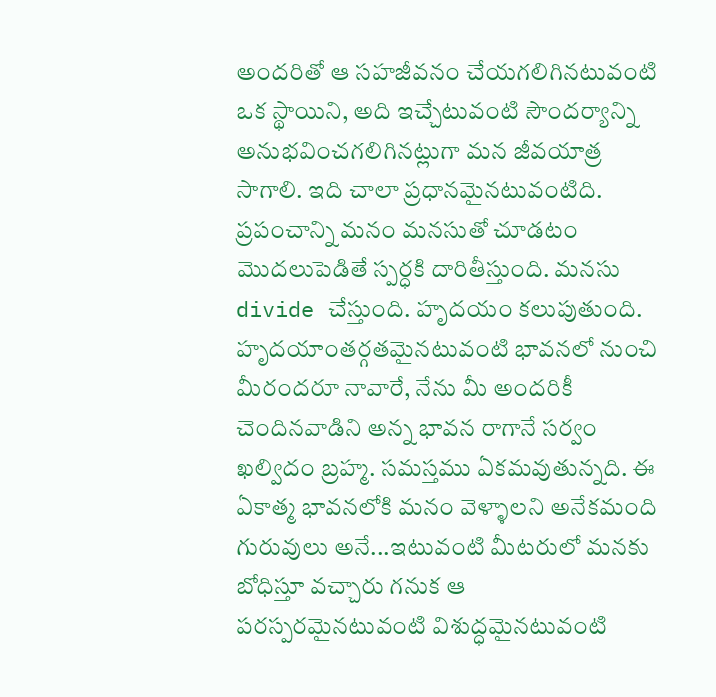అందరితో ఆ సహజీవనం చేయగలిగినటువంటి ఒక స్థాయిని, అది ఇచ్చేటువంటి సౌందర్యాన్ని అనుభవించగలిగినట్లుగా మన జీవయాత్ర సాగాలి. ఇది చాలా ప్రధానమైనటువంటిది. ప్రపంచాన్ని మనం మనసుతో చూడటం మొదలుపెడితే స్పర్ధకి దారితీస్తుంది. మనసు divide చేస్తుంది. హృదయం కలుపుతుంది. హృదయాంతర్గతమైనటువంటి భావనలో నుంచి మీరందరూ నావారే, నేను మీ అందరికీ చెందినవాడిని అన్న భావన రాగానే సర్వం ఖల్విదం బ్రహ్మ. సమస్తము ఏకమవుతున్నది. ఈ ఏకాత్మ భావనలోకి మనం వెళ్ళాలని అనేకమంది గురువులు అనే...ఇటువంటి మీటరులో మనకు బోధిస్తూ వచ్చారు గనుక ఆ పరస్పరమైనటువంటి విశుద్ధమైనటువంటి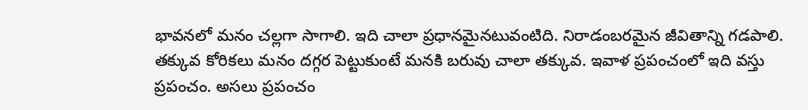భావనలో మనం చల్లగా సాగాలి. ఇది చాలా ప్రధానమైనటువంటిది. నిరాడంబరమైన జీవితాన్ని గడపాలి. తక్కువ కోరికలు మనం దగ్గర పెట్టుకుంటే మనకి బరువు చాలా తక్కువ. ఇవాళ ప్రపంచంలో ఇది వస్తు ప్రపంచం. అసలు ప్రపంచం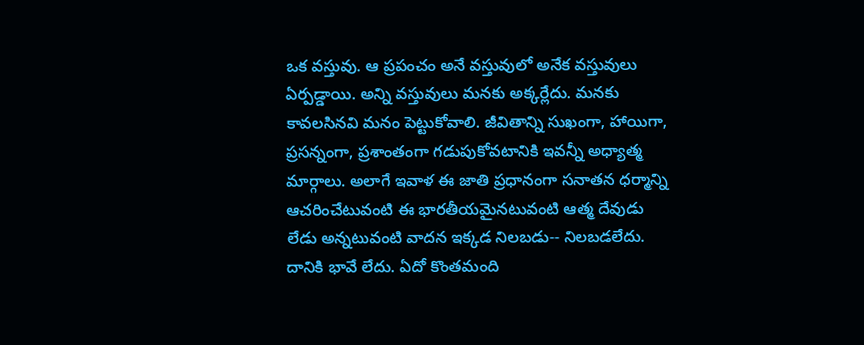ఒక వస్తువు. ఆ ప్రపంచం అనే వస్తువులో అనేక వస్తువులు ఏర్పడ్డాయి. అన్ని వస్తువులు మనకు అక్కర్లేదు. మనకు కావలసినవి మనం పెట్టుకోవాలి. జీవితాన్ని సుఖంగా, హాయిగా, ప్రసన్నంగా, ప్రశాంతంగా గడుపుకోవటానికి ఇవన్నీ అధ్యాత్మ మార్గాలు. అలాగే ఇవాళ ఈ జాతి ప్రధానంగా సనాతన ధర్మాన్ని ఆచరించేటువంటి ఈ భారతీయమైనటువంటి ఆత్మ దేవుడు లేడు అన్నటువంటి వాదన ఇక్కడ నిలబడు-- నిలబడలేదు. దానికి భావే లేదు. ఏదో కొంతమంది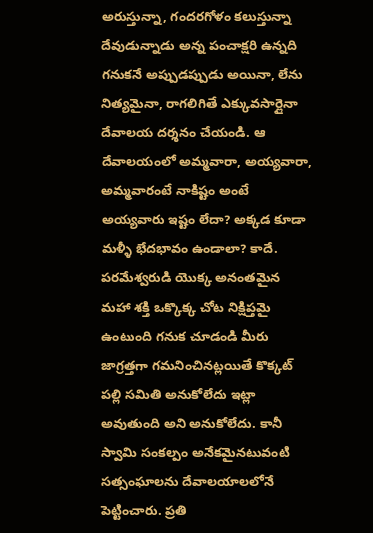అరుస్తున్నా, గందరగోళం కలుస్తున్నా దేవుడున్నాడు అన్న పంచాక్షరి ఉన్నది గనుకనే అప్పుడప్పుడు అయినా, లేను నిత్యమైనా, రాగలిగితే ఎక్కువసార్లైనా దేవాలయ దర్శనం చేయండి. ఆ దేవాలయంలో అమ్మవారా, అయ్యవారా, అమ్మవారంటే నాకిష్టం అంటే అయ్యవారు ఇష్టం లేదా? అక్కడ కూడా మళ్ళీ భేదభావం ఉండాలా? కాదే. పరమేశ్వరుడి యొక్క అనంతమైన మహా శక్తి ఒక్కొక్క చోట నిక్షిప్తమై ఉంటుంది గనుక చూడండి మీరు జాగ్రత్తగా గమనించినట్లయితే కొక్కట్ పల్లి సమితి అనుకోలేదు ఇట్లా అవుతుంది అని అనుకోలేదు. కానీ స్వామి సంకల్పం అనేకమైనటువంటి సత్సంఘాలను దేవాలయాలలోనే పెట్టించారు. ప్రతి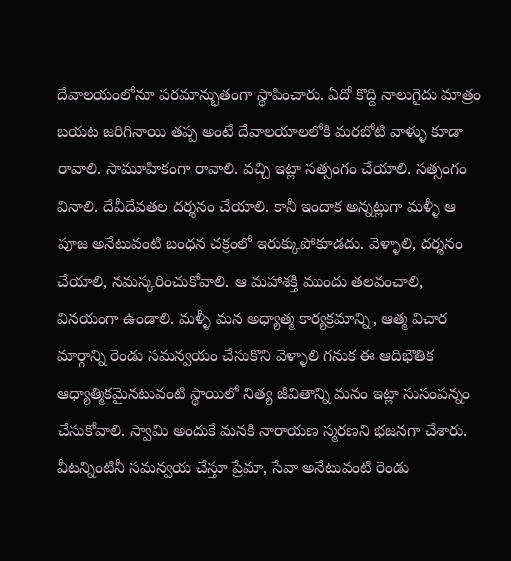దేవాలయంలోనూ పరమాన్భుతంగా స్థాపించారు. ఏదో కొద్ది నాలుగైదు మాత్రం బయట జరిగినాయి తప్ప అంటే దేవాలయాలలోకి మరబోటి వాళ్ళు కూడా రావాలి. సామూహికంగా రావాలి. వచ్చి ఇట్లా సత్సంగం చేయాలి. సత్సంగం వినాలి. దేవీదేవతల దర్శనం చేయాలి. కానీ ఇందాక అన్నట్లుగా మళ్ళీ ఆ పూజ అనేటువంటి బంధన చక్రంలో ఇరుక్కుపోకూడదు. వెళ్ళాలి, దర్శనం చేయాలి, నమస్కరించుకోవాలి. ఆ మహాశక్తి ముందు తలవంచాలి, వినయంగా ఉండాలి. మళ్ళీ మన అధ్యాత్మ కార్యక్రమాన్ని, ఆత్మ విచార మార్గాన్ని రెండు సమన్వయం చేసుకొని వెళ్ళాలి గనుక ఈ ఆదిభౌతిక ఆధ్యాత్మికమైనటువంటి స్థాయిలో నిత్య జీవితాన్ని మనం ఇట్లా సుసంపన్నం చేసుకోవాలి. స్వామి అందుకే మనకి నారాయణ స్మరణని భజనగా చేశారు. వీటన్నింటినీ సమన్వయ చేస్తూ ప్రేమా, సేవా అనేటువంటి రెండు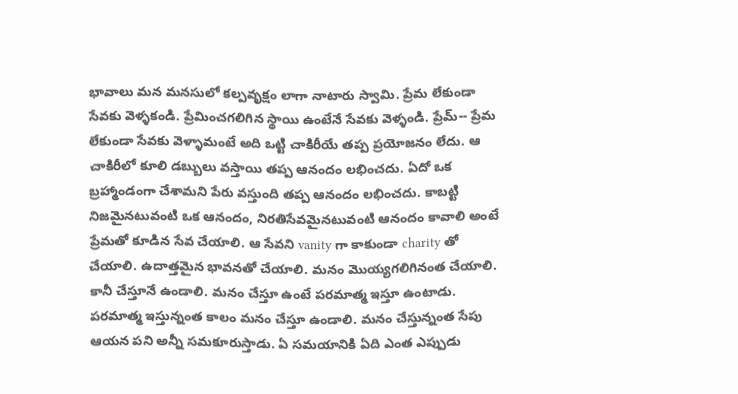భావాలు మన మనసులో కల్పవృక్షం లాగా నాటారు స్వామి. ప్రేమ లేకుండా సేవకు వెళ్ళకండి. ప్రేమించగలిగిన స్థాయి ఉంటేనే సేవకు వెళ్ళండి. ప్రేమ్-- ప్రేమ లేకుండా సేవకు వెళ్ళామంటే అది ఒట్టి చాకిరీయే తప్ప ప్రయోజనం లేదు. ఆ చాకిరీలో కూలి డబ్బులు వస్తాయి తప్ప ఆనందం లభించదు. ఏదో ఒక బ్రహ్మాండంగా చేశామని పేరు వస్తుంది తప్ప ఆనందం లభించదు. కాబట్టి నిజమైనటువంటి ఒక ఆనందం, నిరతిసేవమైనటువంటి ఆనందం కావాలి అంటే ప్రేమతో కూడిన సేవ చేయాలి. ఆ సేవని vanity గా కాకుండా charity తో చేయాలి. ఉదాత్తమైన భావనతో చేయాలి. మనం మొయ్యగలిగినంత చేయాలి. కానీ చేస్తూనే ఉండాలి. మనం చేస్తూ ఉంటే పరమాత్మ ఇస్తూ ఉంటాడు. పరమాత్మ ఇస్తున్నంత కాలం మనం చేస్తూ ఉండాలి. మనం చేస్తున్నంత సేపు ఆయన పని అన్నీ సమకూరుస్తాడు. ఏ సమయానికి ఏది ఎంత ఎప్పుడు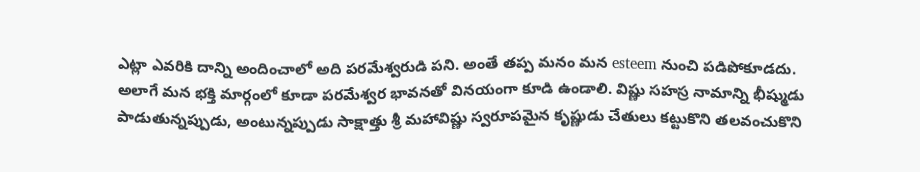ఎట్లా ఎవరికి దాన్ని అందించాలో అది పరమేశ్వరుడి పని. అంతే తప్ప మనం మన esteem నుంచి పడిపోకూడదు. అలాగే మన భక్తి మార్గంలో కూడా పరమేశ్వర భావనతో వినయంగా కూడి ఉండాలి. విష్ణు సహస్ర నామాన్ని భీష్ముడు పాడుతున్నప్పుడు, అంటున్నప్పుడు సాక్షాత్తు శ్రీ మహావిష్ణు స్వరూపమైన కృష్ణుడు చేతులు కట్టుకొని తలవంచుకొని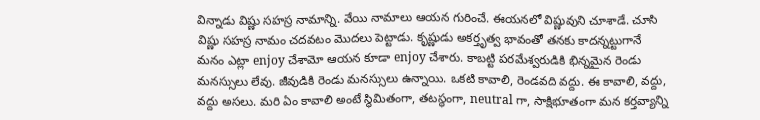విన్నాడు విష్ణు సహస్ర నామాన్ని. వేయి నామాలు ఆయన గురించే. ఈయనలో విష్ణువుని చూశాడే. చూసి విష్ణు సహస్ర నామం చదవటం మొదలు పెట్టాడు. కృష్ణుడు అకర్తృత్వ భావంతో తనకు కాదన్నట్టుగానే మనం ఎట్లా enjoy చేశామో ఆయన కూడా enjoy చేశారు. కాబట్టి పరమేశ్వరుడికి భిన్నమైన రెండు మనస్సులు లేవు. జీవుడికి రెండు మనస్సులు ఉన్నాయి. ఒకటి కావాలి, రెండవది వద్దు. ఈ కావాలి, వద్దు, వద్దు అసలు. మరి ఏం కావాలి అంటే స్థిమితంగా, తటస్థంగా, neutral గా, సాక్షిభూతంగా మన కర్తవ్యాన్ని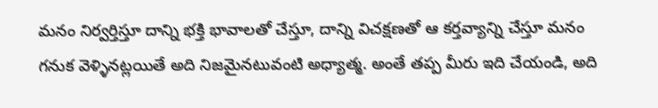మనం నిర్వర్తిస్తూ దాన్ని భక్తి భావాలతో చేస్తూ, దాన్ని విచక్షణతో ఆ కర్తవ్యాన్ని చేస్తూ మనం గనుక వెళ్ళినట్లయితే అది నిజమైనటువంటి అధ్యాత్మ. అంతే తప్ప మీరు ఇది చేయండి, అది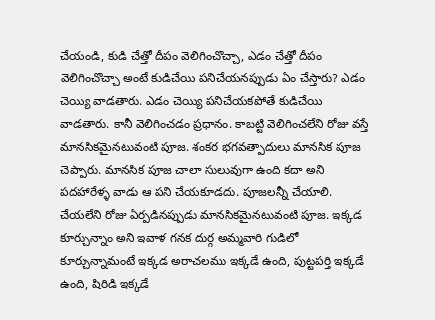చేయండి, కుడి చేత్తో దీపం వెలిగించొచ్చా, ఎడం చేత్తో దీపం వెలిగించొచ్చా అంటే కుడిచేయి పనిచేయనప్పుడు ఏం చేస్తారు? ఎడం చెయ్యి వాడతారు. ఎడం చెయ్యి పనిచేయకపోతే కుడిచేయి వాడతారు. కానీ వెలిగించడం ప్రధానం. కాబట్టి వెలిగించలేని రోజు వస్తే మానసికమైనటువంటి పూజ. శంకర భగవత్పాదులు మానసిక పూజ చెప్పారు. మానసిక పూజ చాలా సులువుగా ఉంది కదా అని పదహారేళ్ళ వాడు ఆ పని చేయకూడదు. పూజలన్నీ చేయాలి. చేయలేని రోజు ఏర్పడినప్పుడు మానసికమైనటువంటి పూజ. ఇక్కడ కూర్చున్నాం అని ఇవాళ గనక దుర్గ అమ్మవారి గుడిలో కూర్చున్నామంటే ఇక్కడ అరాచలము ఇక్కడే ఉంది, పుట్టపర్తి ఇక్కడే ఉంది, షిరిడి ఇక్కడే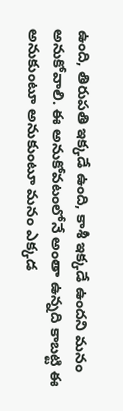ఉంది, తిరుపతి ఇక్కడే ఉంది, కాశీ ఇక్కడే ఉందని మనం అనుకోవాలి. ఈ అనుకోవటంలోనే అంతా ఉన్నది కాబట్టి ఈ అనుకుంటూ అనుకుంటూ మనం ఎక్కడ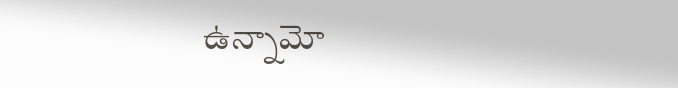ఉన్నామో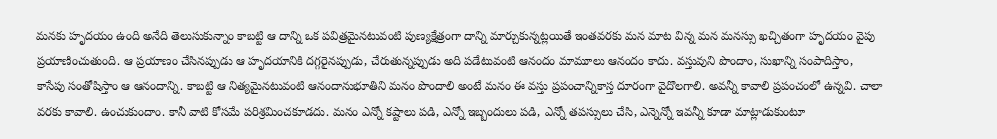మనకు హృదయం ఉంది అనేది తెలుసుకున్నాం కాబట్టి ఆ దాన్ని ఒక పవిత్రమైనటువంటి పుణ్యక్షేత్రంగా దాన్ని మార్చుకున్నట్లయితే ఇంతవరకు మన మాట విన్న మన మనస్సు ఖచ్చితంగా హృదయం వైపు ప్రయాణించుతుంది. ఆ ప్రయాణం చేసినప్పుడు ఆ హృదయానికి దగ్గరైనప్పుడు, చేరుతున్నప్పుడు అది పడేటువంటి ఆనందం మామూలు ఆనందం కాదు. వస్తువుని పొందాం, సుఖాన్ని సంపాదిస్తాం, కాసేపు సంతోషిస్తాం ఆ ఆనందాన్ని. కాబట్టి ఆ నిత్యమైనటువంటి ఆనందానుభూతిని మనం పొందాలి అంటే మనం ఈ వస్తు ప్రపంచాన్నికాస్త దూరంగా వైదొలగాలి. అవన్నీ కావాలి ప్రపంచంలో ఉన్నవి. చాలా వరకు కావాలి. ఉంచుకుందాం. కానీ వాటి కోసమే పరిశ్రమించకూడదు. మనం ఎన్నో కష్టాలు పడి, ఎన్నో ఇబ్బందులు పడి, ఎన్నో తపస్సులు చేసి, ఎన్నెన్నో ఇవన్నీ కూడా మాట్లాడుకుంటూ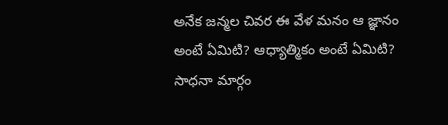అనేక జన్మల చివర ఈ వేళ మనం ఆ జ్ఞానం అంటే ఏమిటి? ఆధ్యాత్మికం అంటే ఏమిటి? సాధనా మార్గం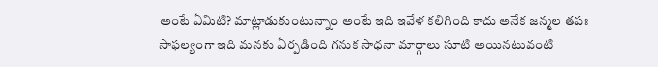అంటే ఏమిటి? మాట్లాడుకుంటున్నాం అంటే ఇది ఇవేళ కలిగింది కాదు అనేక జన్మల తపః సాఫల్యంగా ఇది మనకు ఏర్పడింది గనుక సాధనా మార్గాలు సూటి అయినటువంటి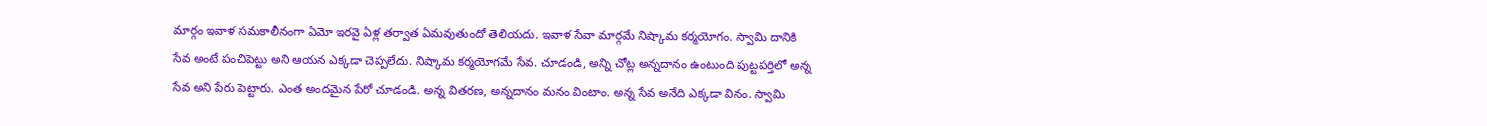మార్గం ఇవాళ సమకాలీనంగా ఏమో ఇరవై ఏళ్ల తర్వాత ఏమవుతుందో తెలియదు. ఇవాళ సేవా మార్గమే నిష్కామ కర్మయోగం. స్వామి దానికి సేవ అంటే పంచిపెట్టు అని ఆయన ఎక్కడా చెప్పలేదు. నిష్కామ కర్మయోగమే సేవ. చూడండి, అన్ని చోట్ల అన్నదానం ఉంటుంది పుట్టపర్తిలో అన్న సేవ అని పేరు పెట్టారు. ఎంత అందమైన పేరో చూడండి. అన్న వితరణ, అన్నదానం మనం వింటాం. అన్న సేవ అనేది ఎక్కడా వినం. స్వామి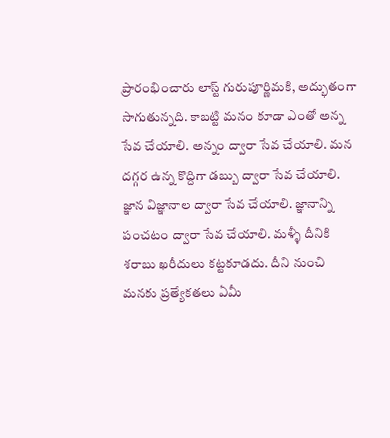ప్రారంభించారు లాస్ట్ గురుపూర్ణిమకి, అద్భుతంగా సాగుతున్నది. కాబట్టి మనం కూడా ఎంతో అన్న సేవ చేయాలి. అన్నం ద్వారా సేవ చేయాలి. మన దగ్గర ఉన్న కొద్దిగా డబ్బు ద్వారా సేవ చేయాలి. జ్ఞాన విజ్ఞానాల ద్వారా సేవ చేయాలి. జ్ఞానాన్ని పంచటం ద్వారా సేవ చేయాలి. మళ్ళీ దీనికి శరాబు ఖరీదులు కట్టకూడదు. దీని నుంచి మనకు ప్రత్యేకతలు ఏమీ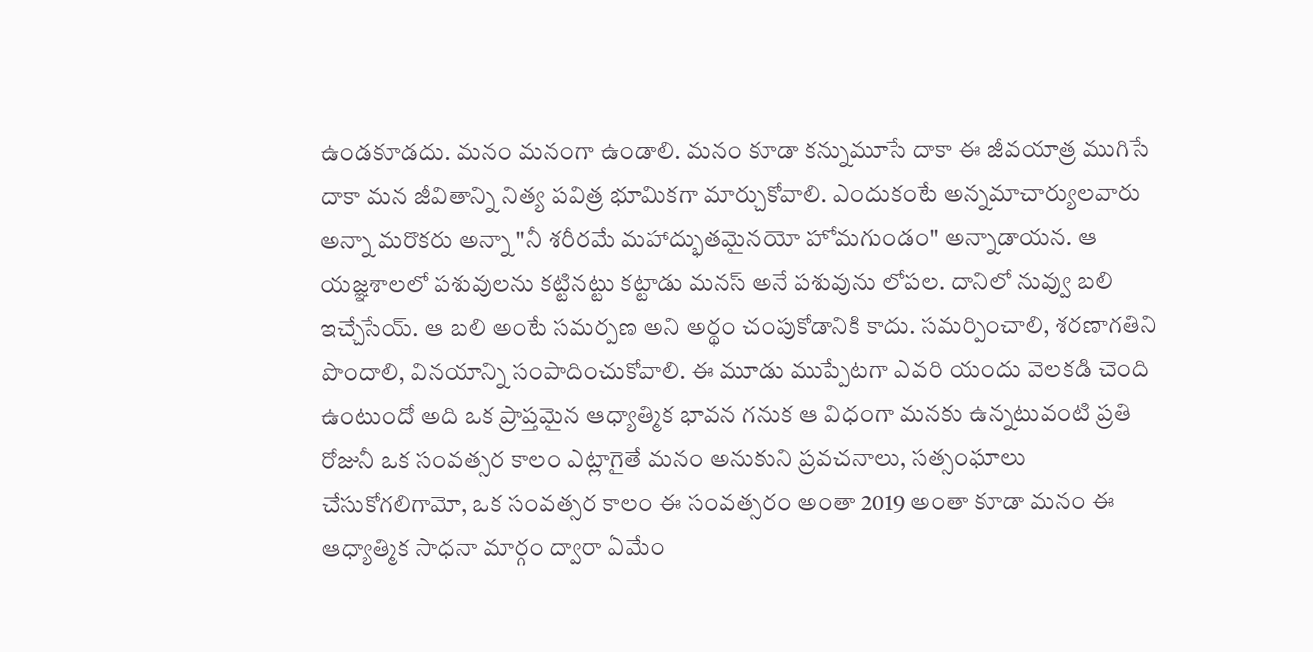ఉండకూడదు. మనం మనంగా ఉండాలి. మనం కూడా కన్నుమూసే దాకా ఈ జీవయాత్ర ముగిసే దాకా మన జీవితాన్ని నిత్య పవిత్ర భూమికగా మార్చుకోవాలి. ఎందుకంటే అన్నమాచార్యులవారు అన్నా మరొకరు అన్నా "నీ శరీరమే మహాద్భుతమైనయో హోమగుండం" అన్నాడాయన. ఆ యజ్ఞశాలలో పశువులను కట్టినట్టు కట్టాడు మనస్ అనే పశువును లోపల. దానిలో నువ్వు బలి ఇచ్చేసేయ్. ఆ బలి అంటే సమర్పణ అని అర్థం చంపుకోడానికి కాదు. సమర్పించాలి, శరణాగతిని పొందాలి, వినయాన్ని సంపాదించుకోవాలి. ఈ మూడు ముప్పేటగా ఎవరి యందు వెలకడి చెంది ఉంటుందో అది ఒక ప్రాప్తమైన ఆధ్యాత్మిక భావన గనుక ఆ విధంగా మనకు ఉన్నటువంటి ప్రతి రోజునీ ఒక సంవత్సర కాలం ఎట్లాగైతే మనం అనుకుని ప్రవచనాలు, సత్సంఘాలు చేసుకోగలిగామో, ఒక సంవత్సర కాలం ఈ సంవత్సరం అంతా 2019 అంతా కూడా మనం ఈ ఆధ్యాత్మిక సాధనా మార్గం ద్వారా ఏమేం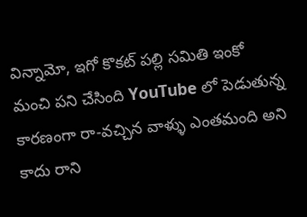విన్నామో, ఇగో కొకట్ పల్లి సమితి ఇంకో మంచి పని చేసింది YouTube లో పెడుతున్న కారణంగా రా-వచ్చిన వాళ్ళు ఎంతమంది అని కాదు రాని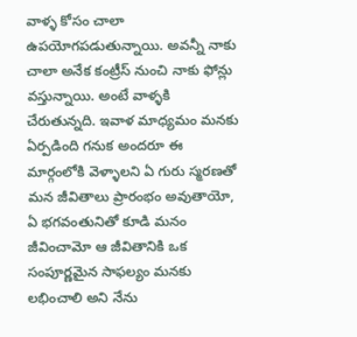వాళ్ళ కోసం చాలా ఉపయోగపడుతున్నాయి. అవన్నీ నాకు చాలా అనేక కంట్రీస్ నుంచి నాకు ఫోన్లు వస్తున్నాయి. అంటే వాళ్ళకి చేరుతున్నది. ఇవాళ మాధ్యమం మనకు ఏర్పడింది గనుక అందరూ ఈ మార్గంలోకి వెళ్ళాలని ఏ గురు స్మరణతో మన జీవితాలు ప్రారంభం అవుతాయో, ఏ భగవంతునితో కూడి మనం జీవించామో ఆ జీవితానికి ఒక సంపూర్ణమైన సాఫల్యం మనకు లభించాలి అని నేను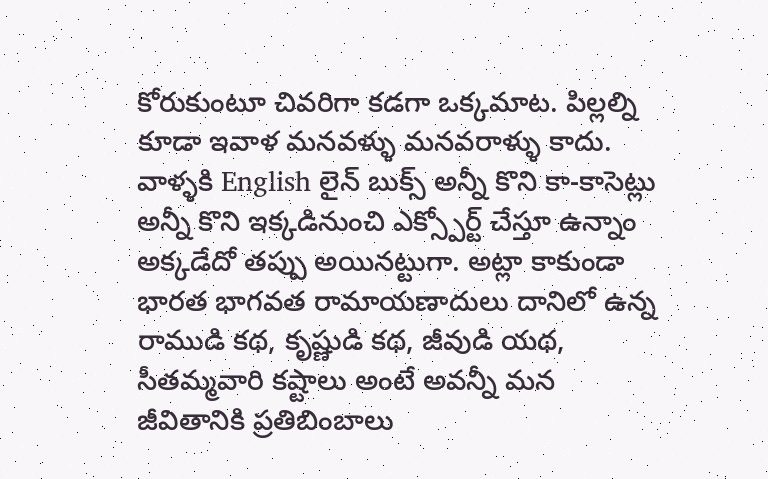కోరుకుంటూ చివరిగా కడగా ఒక్కమాట. పిల్లల్ని కూడా ఇవాళ మనవళ్ళు మనవరాళ్ళు కాదు. వాళ్ళకి English లైన్ బుక్స్ అన్నీ కొని కా-కాసెట్లు అన్నీ కొని ఇక్కడినుంచి ఎక్స్పోర్ట్ చేస్తూ ఉన్నాం అక్కడేదో తప్పు అయినట్టుగా. అట్లా కాకుండా భారత భాగవత రామాయణాదులు దానిలో ఉన్న రాముడి కథ, కృష్ణుడి కథ, జీవుడి యథ, సీతమ్మవారి కష్టాలు అంటే అవన్నీ మన జీవితానికి ప్రతిబింబాలు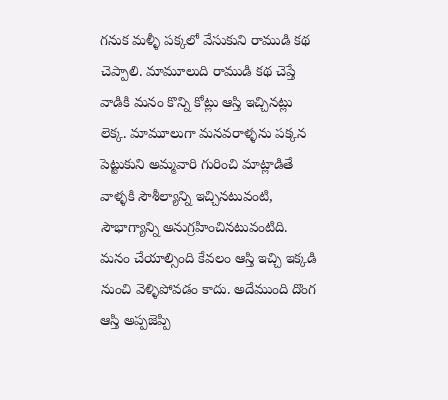గనుక మళ్ళీ పక్కలో వేసుకుని రాముడి కథ చెప్పాలి. మామూలుది రాముడి కథ చెప్తే వాడికి మనం కొన్ని కోట్లు ఆస్తి ఇచ్చినట్లు లెక్క. మామూలుగా మనవరాళ్ళను పక్కన పెట్టుకుని అమ్మవారి గురించి మాట్లాడితే వాళ్ళకి సౌశీల్యాన్ని ఇచ్చినటువంటి, సౌభాగ్యాన్ని అనుగ్రహించినటువంటిది. మనం చేయాల్సింది కేవలం ఆస్తి ఇచ్చి ఇక్కడి నుంచి వెళ్ళిపోవడం కాదు. అదేముంది దొంగ ఆస్తి అప్పజెప్పి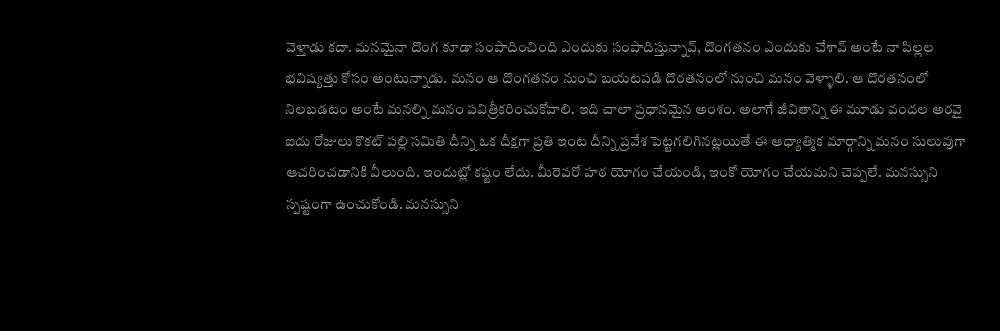వెళ్తాడు కదా. మనమైనా దొంగ కూడా సంపాదించింది ఎందుకు సంపాదిస్తున్నావ్, దొంగతనం ఎందుకు చేశావ్ అంటే నా పిల్లల భవిష్యత్తు కోసం అంటున్నాడు. మనం ఆ దొంగతనం నుంచి బయటపడి దొరతనంలో నుంచి మనం వెళ్ళాలి. ఆ దొరతనంలో నిలబడటం అంటే మనల్ని మనం పవిత్రీకరించుకోవాలి. ఇది చాలా ప్రధానమైన అంశం. అలాగే జీవితాన్ని ఈ మూడు వందల అరవై ఐదు రోజులు కొకట్ పల్లి సమితి దీన్ని ఒక దీక్షగా ప్రతి ఇంట దీన్ని ప్రవేశ పెట్టగలిగినట్లయితే ఈ ఆధ్యాత్మిక మార్గాన్ని మనం సులువుగా ఆచరించడానికి వీలుంది. ఇందుట్లో కష్టం లేదు. మీరెవరో హఠ యోగం చేయండి, ఇంకో యోగం చేయమని చెప్పలే. మనస్సుని స్పష్టంగా ఉంచుకోండి. మనస్సుని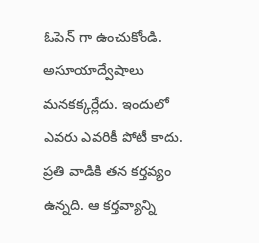ఓపెన్ గా ఉంచుకోండి. అసూయాద్వేషాలు మనకక్కర్లేదు. ఇందులో ఎవరు ఎవరికీ పోటీ కాదు. ప్రతి వాడికి తన కర్తవ్యం ఉన్నది. ఆ కర్తవ్యాన్ని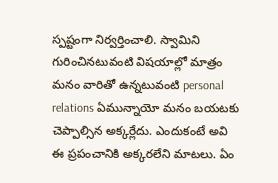స్పష్టంగా నిర్వర్తించాలి. స్వామిని గురించినటువంటి విషయాల్లో మాత్రం మనం వారితో ఉన్నటువంటి personal relations ఏమున్నాయో మనం బయటకు చెప్పాల్సిన అక్కర్లేదు. ఎందుకంటే అవి ఈ ప్రపంచానికి అక్కరలేని మాటలు. ఏం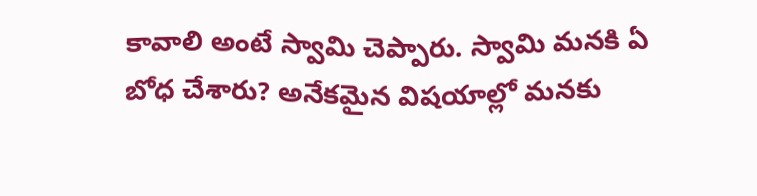కావాలి అంటే స్వామి చెప్పారు. స్వామి మనకి ఏ బోధ చేశారు? అనేకమైన విషయాల్లో మనకు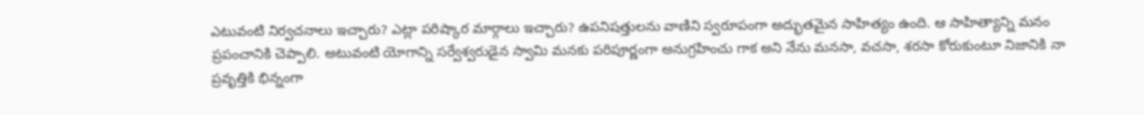ఎటువంటి నిర్వచనాలు ఇచ్చారు? ఎట్లా పరిష్కార మార్గాలు ఇచ్చారు? ఉపనిషత్తులను వాణిని స్వరూపంగా అద్భుతమైన సాహిత్యం ఉంది. ఆ సాహిత్యాన్ని మనం ప్రపంచానికి చెప్పాలి. అటువంటి యోగాన్ని సర్వేశ్వరుడైన స్వామి మనకు పరిపూర్ణంగా అనుగ్రహించు గాక అని నేను మనసా, వచసా, శరసా కోరుకుంటూ నిజానికి నా ప్రవృత్తికి భిన్నంగా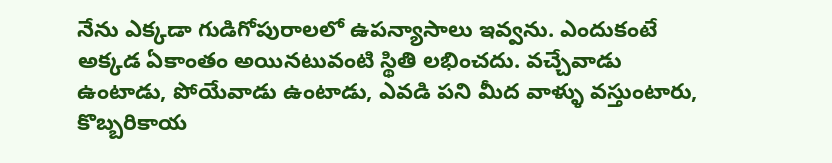నేను ఎక్కడా గుడిగోపురాలలో ఉపన్యాసాలు ఇవ్వను. ఎందుకంటే అక్కడ ఏకాంతం అయినటువంటి స్థితి లభించదు. వచ్చేవాడు ఉంటాడు, పోయేవాడు ఉంటాడు, ఎవడి పని మీద వాళ్ళు వస్తుంటారు, కొబ్బరికాయ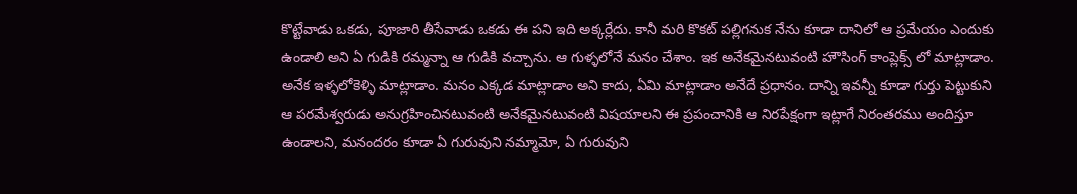కొట్టేవాడు ఒకడు, పూజారి తీసేవాడు ఒకడు ఈ పని ఇది అక్కర్లేదు. కానీ మరి కొకట్ పల్లిగనుక నేను కూడా దానిలో ఆ ప్రమేయం ఎందుకు ఉండాలి అని ఏ గుడికి రమ్మన్నా ఆ గుడికి వచ్చాను. ఆ గుళ్ళలోనే మనం చేశాం. ఇక అనేకమైనటువంటి హౌసింగ్ కాంప్లెక్స్ లో మాట్లాడాం. అనేక ఇళ్ళలోకెళ్ళి మాట్లాడాం. మనం ఎక్కడ మాట్లాడాం అని కాదు, ఏమి మాట్లాడాం అనేదే ప్రధానం. దాన్ని ఇవన్నీ కూడా గుర్తు పెట్టుకుని ఆ పరమేశ్వరుడు అనుగ్రహించినటువంటి అనేకమైనటువంటి విషయాలని ఈ ప్రపంచానికి ఆ నిరపేక్షంగా ఇట్లాగే నిరంతరము అందిస్తూ ఉండాలని, మనందరం కూడా ఏ గురువుని నమ్మామో, ఏ గురువుని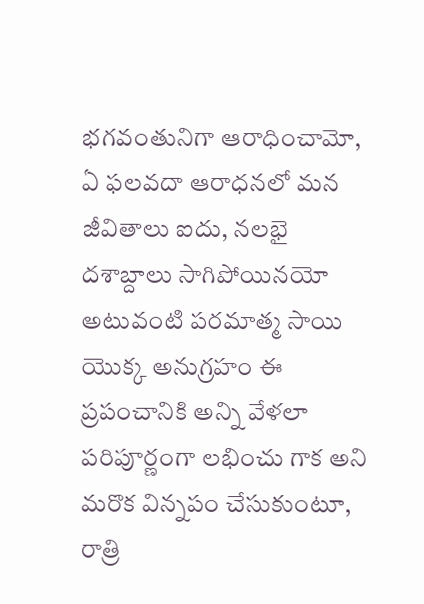భగవంతునిగా ఆరాధించామో, ఏ ఫలవదా ఆరాధనలో మన జీవితాలు ఐదు, నలభై దశాబ్దాలు సాగిపోయినయో అటువంటి పరమాత్మ సాయి యొక్క అనుగ్రహం ఈ ప్రపంచానికి అన్ని వేళలా పరిపూర్ణంగా లభించు గాక అని మరొక విన్నపం చేసుకుంటూ, రాత్రి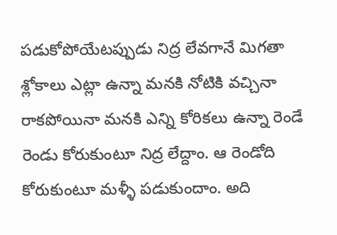పడుకోపోయేటప్పుడు నిద్ర లేవగానే మిగతా శ్లోకాలు ఎట్లా ఉన్నా మనకి నోటికి వచ్చినా రాకపోయినా మనకి ఎన్ని కోరికలు ఉన్నా రెండే రెండు కోరుకుంటూ నిద్ర లేద్దాం. ఆ రెండోది కోరుకుంటూ మళ్ళీ పడుకుందాం. అది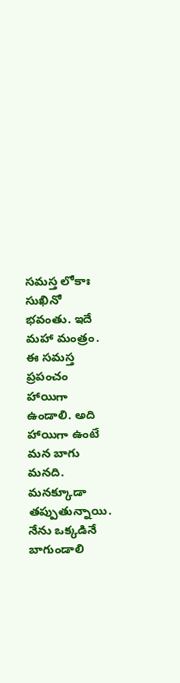సమస్త లోకాః సుఖినో భవంతు. ఇదే మహా మంత్రం. ఈ సమస్త ప్రపంచం హాయిగా ఉండాలి. అది హాయిగా ఉంటే మన బాగు మనది. మనక్కూడా తప్పుతున్నాయి. నేను ఒక్కడినే బాగుండాలి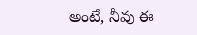అంటే, నీవు ఈ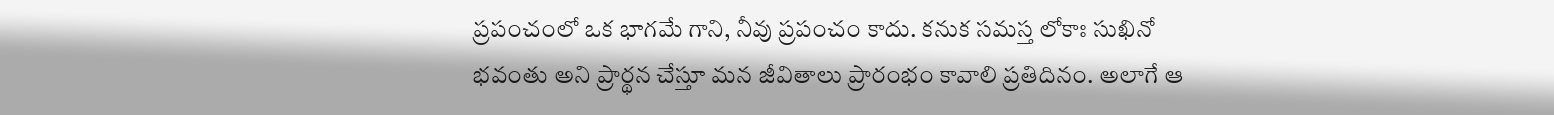ప్రపంచంలో ఒక భాగమే గాని, నీవు ప్రపంచం కాదు. కనుక సమస్త లోకాః సుఖినో భవంతు అని ప్రార్థన చేస్తూ మన జీవితాలు ప్రారంభం కావాలి ప్రతిదినం. అలాగే ఆ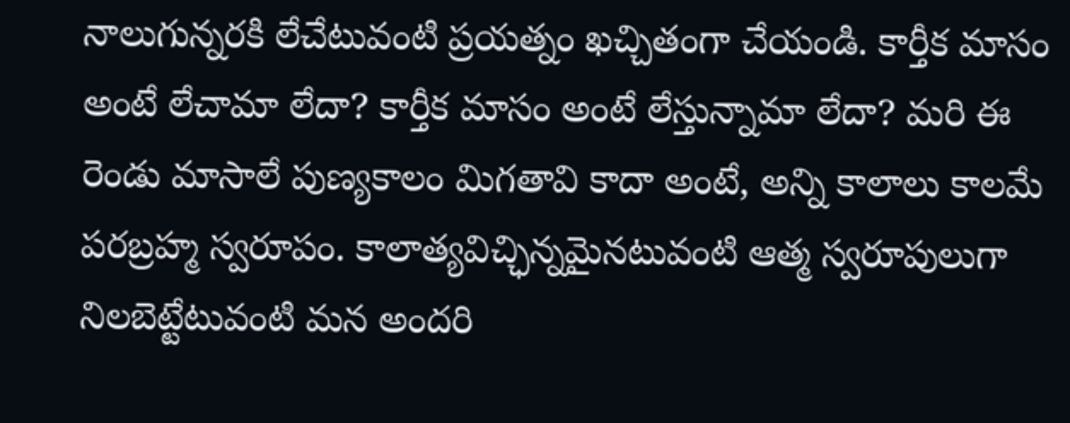నాలుగున్నరకి లేచేటువంటి ప్రయత్నం ఖచ్చితంగా చేయండి. కార్తీక మాసం అంటే లేచామా లేదా? కార్తీక మాసం అంటే లేస్తున్నామా లేదా? మరి ఈ రెండు మాసాలే పుణ్యకాలం మిగతావి కాదా అంటే, అన్ని కాలాలు కాలమే పరబ్రహ్మ స్వరూపం. కాలాత్యవిచ్ఛిన్నమైనటువంటి ఆత్మ స్వరూపులుగా నిలబెట్టేటువంటి మన అందరి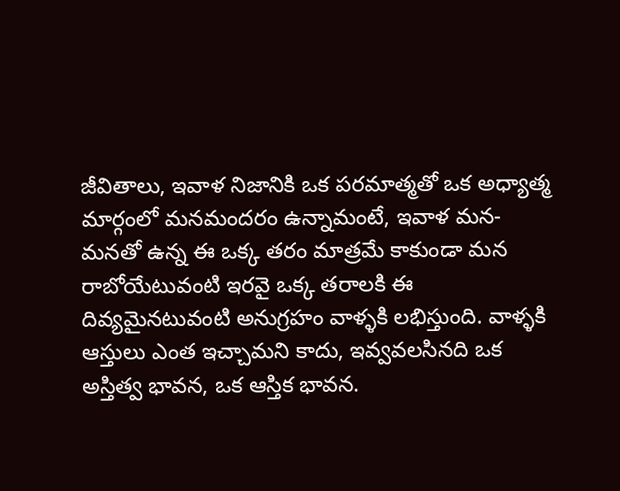జీవితాలు, ఇవాళ నిజానికి ఒక పరమాత్మతో ఒక అధ్యాత్మ మార్గంలో మనమందరం ఉన్నామంటే, ఇవాళ మన-మనతో ఉన్న ఈ ఒక్క తరం మాత్రమే కాకుండా మన రాబోయేటువంటి ఇరవై ఒక్క తరాలకి ఈ దివ్యమైనటువంటి అనుగ్రహం వాళ్ళకి లభిస్తుంది. వాళ్ళకి ఆస్తులు ఎంత ఇచ్చామని కాదు, ఇవ్వవలసినది ఒక అస్తిత్వ భావన, ఒక ఆస్తిక భావన.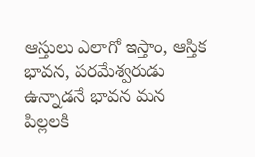ఆస్తులు ఎలాగో ఇస్తాం, ఆస్తిక భావన, పరమేశ్వరుడు ఉన్నాడనే భావన మన పిల్లలకి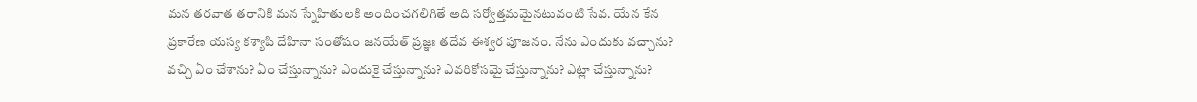మన తరవాత తరానికి మన స్నేహితులకి అందించగలిగితే అది సర్వోత్తమమైనటువంటి సేవ. యేన కేన ప్రకారేణ యస్య కశ్యాపి దేహినా సంతోషం జనయేత్ ప్రజ్ఞః తదేవ ఈశ్వర పూజనం. నేను ఎందుకు వచ్చాను? వచ్చి ఏం చేశాను? ఏం చేస్తున్నాను? ఎందుకై చేస్తున్నాను? ఎవరికోసమై చేస్తున్నాను? ఎట్లా చేస్తున్నాను?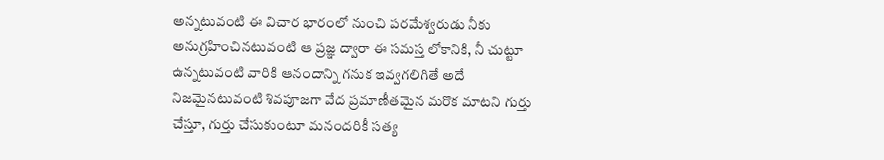అన్నటువంటి ఈ విచార భారంలో నుంచి పరమేశ్వరుడు నీకు అనుగ్రహించినటువంటి ఆ ప్రజ్ఞ ద్వారా ఈ సమస్త లోకానికి, నీ చుట్టూ ఉన్నటువంటి వారికి ఆనందాన్ని గనుక ఇవ్వగలిగితే అదే నిజమైనటువంటి శివపూజగా వేద ప్రమాణీతమైన మరొక మాటని గుర్తు చేస్తూ, గుర్తు చేసుకుంటూ మనందరికీ సత్య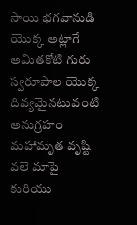సాయి భగవానుడి యొక్క అట్లాగే అమితకోటి గురు స్వరూపాల యొక్క దివ్యమైనటువంటి అనుగ్రహం మహామృత వృష్టి వలె మాపై కురియు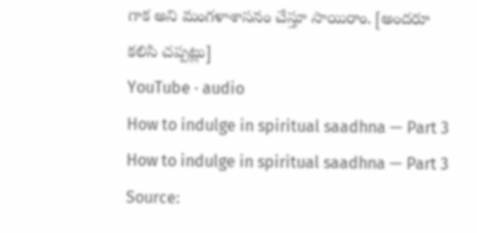గాక అని మంగళాశాసనం చేస్తూ సాయిరాం. [అందరూ కలిసి చప్పట్లు]
YouTube · audio
How to indulge in spiritual saadhna — Part 3
How to indulge in spiritual saadhna — Part 3
Source: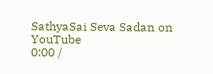SathyaSai Seva Sadan on YouTube
0:00 /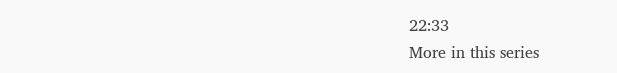22:33
More in this series